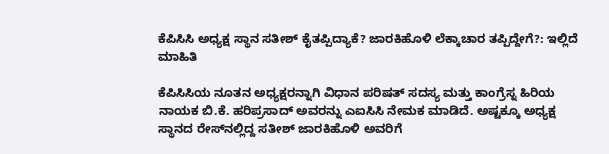ಕೆಪಿಸಿಸಿ ಅಧ್ಯಕ್ಷ ಸ್ಥಾನ ಸತೀಶ್ ಕೈತಪ್ಪಿದ್ಯಾಕೆ? ಜಾರಕಿಹೊಳಿ ಲೆಕ್ಕಾಚಾರ ತಪ್ಪಿದ್ದೇಗೆ?: ಇಲ್ಲಿದೆ ಮಾಹಿತಿ

ಕೆಪಿಸಿಸಿಯ ನೂತನ ಅಧ್ಯಕ್ಷರನ್ನಾಗಿ ವಿಧಾನ ಪರಿಷತ್ ಸದಸ್ಯ ಮತ್ತು ಕಾಂಗ್ರೆಸ್ನ ಹಿರಿಯ ನಾಯಕ ಬಿ.ಕೆ. ಹರಿಪ್ರಸಾದ್ ಅವರನ್ನು ಎಐಸಿಸಿ ನೇಮಕ ಮಾಡಿದೆ. ಅಷ್ಟಕ್ಕೂ ಅಧ್ಯಕ್ಷ ಸ್ಥಾನದ ರೇಸ್‌ನಲ್ಲಿದ್ದ ಸತೀಶ್ ಜಾರಕಿಹೊಳಿ ಅವರಿಗೆ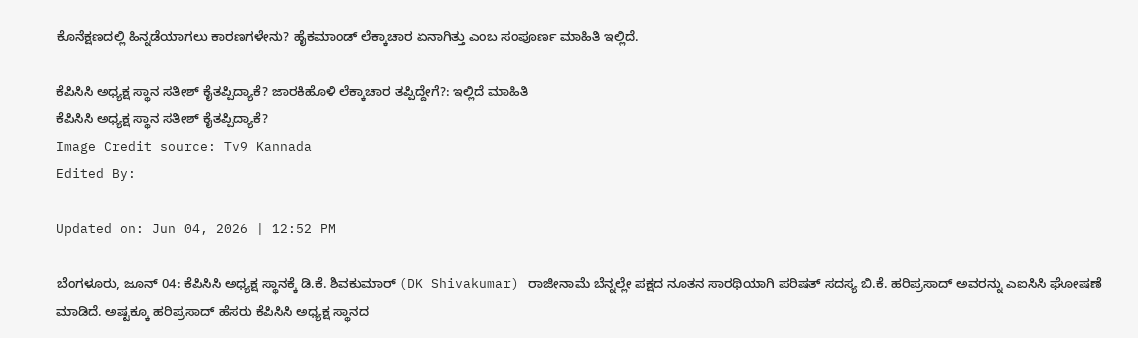ಕೊನೆಕ್ಷಣದಲ್ಲಿ ಹಿನ್ನಡೆಯಾಗಲು ಕಾರಣಗಳೇನು? ಹೈಕಮಾಂಡ್ ಲೆಕ್ಕಾಚಾರ ಏನಾಗಿತ್ತು ಎಂಬ ಸಂಪೂರ್ಣ ಮಾಹಿತಿ ಇಲ್ಲಿದೆ.

ಕೆಪಿಸಿಸಿ ಅಧ್ಯಕ್ಷ ಸ್ಥಾನ ಸತೀಶ್ ಕೈತಪ್ಪಿದ್ಯಾಕೆ? ಜಾರಕಿಹೊಳಿ ಲೆಕ್ಕಾಚಾರ ತಪ್ಪಿದ್ದೇಗೆ?: ಇಲ್ಲಿದೆ ಮಾಹಿತಿ
ಕೆಪಿಸಿಸಿ ಅಧ್ಯಕ್ಷ ಸ್ಥಾನ ಸತೀಶ್ ಕೈತಪ್ಪಿದ್ಯಾಕೆ?
Image Credit source: Tv9 Kannada
Edited By:

Updated on: Jun 04, 2026 | 12:52 PM

ಬೆಂಗಳೂರು, ಜೂನ್ 04: ಕೆಪಿಸಿಸಿ ಅಧ್ಯಕ್ಷ ಸ್ಥಾನಕ್ಕೆ ಡಿ.ಕೆ. ಶಿವಕುಮಾರ್ (DK Shivakumar) ರಾಜೀನಾಮೆ ಬೆನ್ನಲ್ಲೇ ಪಕ್ಷದ ನೂತನ ಸಾರಥಿಯಾಗಿ ಪರಿಷತ್ ಸದಸ್ಯ ಬಿ.ಕೆ. ಹರಿಪ್ರಸಾದ್ ಅವರನ್ನು ಎಐಸಿಸಿ ಘೋಷಣೆ ಮಾಡಿದೆ. ಅಷ್ಟಕ್ಕೂ ಹರಿಪ್ರಸಾದ್ ಹೆಸರು ಕೆಪಿಸಿಸಿ ಅಧ್ಯಕ್ಷ ಸ್ಥಾನದ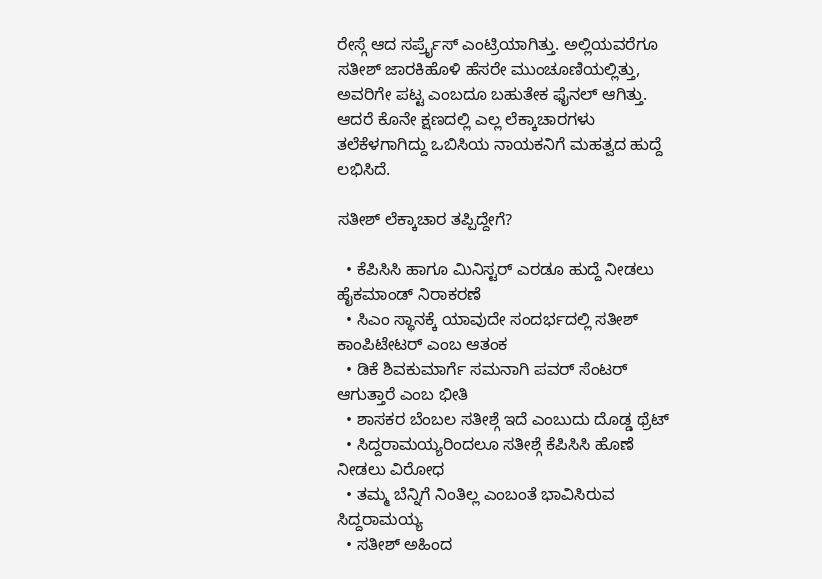ರೇಸ್ಗೆ ಆದ ಸರ್ಪ್ರೈಸ್ ಎಂಟ್ರಿಯಾಗಿತ್ತು. ಅಲ್ಲಿಯವರೆಗೂ ಸತೀಶ್ ಜಾರಕಿಹೊಳಿ ಹೆಸರೇ ಮುಂಚೂಣಿಯಲ್ಲಿತ್ತು, ಅವರಿಗೇ ಪಟ್ಟ ಎಂಬದೂ ಬಹುತೇಕ ಫೈನಲ್ ಆಗಿತ್ತು. ಆದರೆ ಕೊನೇ ಕ್ಷಣದಲ್ಲಿ ಎಲ್ಲ ಲೆಕ್ಕಾಚಾರಗಳು ತಲೆಕೆಳಗಾಗಿದ್ದು ಒಬಿಸಿಯ ನಾಯಕನಿಗೆ ಮಹತ್ವದ ಹುದ್ದೆ ಲಭಿಸಿದೆ.

ಸತೀಶ್ ಲೆಕ್ಕಾಚಾರ ತಪ್ಪಿದ್ದೇಗೆ?

  • ಕೆಪಿಸಿಸಿ ಹಾಗೂ ಮಿನಿಸ್ಟರ್ ಎರಡೂ ಹುದ್ದೆ ನೀಡಲು ಹೈಕಮಾಂಡ್ ನಿರಾಕರಣೆ
  • ಸಿಎಂ ಸ್ಥಾನಕ್ಕೆ ಯಾವುದೇ ಸಂದರ್ಭದಲ್ಲಿ ಸತೀಶ್ ಕಾಂಪಿಟೇಟರ್ ಎಂಬ ಆತಂಕ
  • ಡಿಕೆ ಶಿವಕುಮಾರ್ಗೆ ಸಮನಾಗಿ ಪವರ್ ಸೆಂಟರ್ ಆಗುತ್ತಾರೆ ಎಂಬ ಭೀತಿ
  • ಶಾಸಕರ ಬೆಂಬಲ ಸತೀಶ್ಗೆ ಇದೆ ಎಂಬುದು ದೊಡ್ಡ ಥ್ರೆಟ್
  • ಸಿದ್ದರಾಮಯ್ಯರಿಂದಲೂ ಸತೀಶ್ಗೆ ಕೆಪಿಸಿಸಿ ಹೊಣೆ ನೀಡಲು ವಿರೋಧ
  • ತಮ್ಮ ಬೆನ್ನಿಗೆ ನಿಂತಿಲ್ಲ ಎಂಬಂತೆ ಭಾವಿಸಿರುವ ಸಿದ್ದರಾಮಯ್ಯ
  • ಸತೀಶ್ ಅಹಿಂದ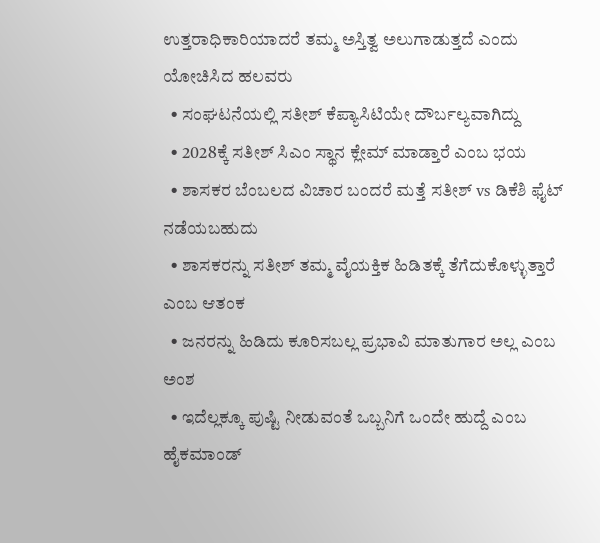ಉತ್ತರಾಧಿಕಾರಿಯಾದರೆ ತಮ್ಮ ಅಸ್ತಿತ್ವ ಅಲುಗಾಡುತ್ತದೆ ಎಂದು ಯೋಚಿಸಿದ ಹಲವರು
  • ಸಂಘಟನೆಯಲ್ಲಿ ಸತೀಶ್ ಕೆಪ್ಯಾಸಿಟಿಯೇ ದೌರ್ಬಲ್ಯವಾಗಿದ್ದು
  • 2028ಕ್ಕೆ ಸತೀಶ್ ಸಿಎಂ ಸ್ಥಾನ ಕ್ಲೇಮ್ ಮಾಡ್ತಾರೆ ಎಂಬ ಭಯ
  • ಶಾಸಕರ ಬೆಂಬಲದ ವಿಚಾರ ಬಂದರೆ ಮತ್ತೆ ಸತೀಶ್ vs ಡಿಕೆಶಿ ಫೈಟ್ ನಡೆಯಬಹುದು
  • ಶಾಸಕರನ್ನು ಸತೀಶ್ ತಮ್ಮ ವೈಯಕ್ತಿಕ ಹಿಡಿತಕ್ಕೆ ತೆಗೆದುಕೊಳ್ಳುತ್ತಾರೆ ಎಂಬ ಆತಂಕ
  • ಜನರನ್ನು ಹಿಡಿದು ಕೂರಿಸಬಲ್ಲ ಪ್ರಭಾವಿ ಮಾತುಗಾರ ಅಲ್ಲ ಎಂಬ ಅಂಶ
  • ಇದೆಲ್ಲಕ್ಕೂ ಪುಷ್ಟಿ ನೀಡುವಂತೆ ಒಬ್ಬನಿಗೆ ಒಂದೇ ಹುದ್ದೆ ಎಂಬ ಹೈಕಮಾಂಡ್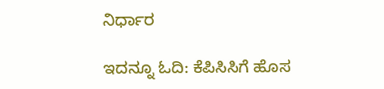ನಿರ್ಧಾರ

ಇದನ್ನೂ ಓದಿ: ಕೆಪಿಸಿಸಿಗೆ ಹೊಸ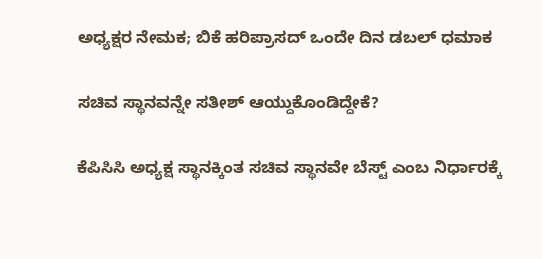ಅಧ್ಯಕ್ಷರ ನೇಮಕ; ಬಿಕೆ ಹರಿಪ್ರಾಸದ್ ಒಂದೇ ದಿನ ಡಬಲ್ ಧಮಾಕ

ಸಚಿವ ಸ್ಥಾನವನ್ನೇ ಸತೀಶ್ ಆಯ್ದುಕೊಂಡಿದ್ದೇಕೆ?

ಕೆಪಿಸಿಸಿ ಅಧ್ಯಕ್ಷ ಸ್ಥಾನಕ್ಕಿಂತ ಸಚಿವ ಸ್ಥಾನವೇ ಬೆಸ್ಟ್ ಎಂಬ ನಿರ್ಧಾರಕ್ಕೆ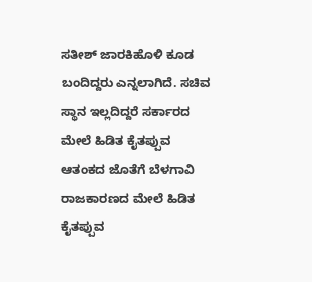ಸತೀಶ್ ಜಾರಕಿಹೊಳಿ ಕೂಡ ಬಂದಿದ್ದರು ಎನ್ನಲಾಗಿದೆ. ಸಚಿವ ಸ್ಥಾನ ಇಲ್ಲದಿದ್ದರೆ ಸರ್ಕಾರದ ಮೇಲೆ ಹಿಡಿತ ಕೈತಪ್ಪುವ ಆತಂಕದ ಜೊತೆಗೆ ಬೆಳಗಾವಿ ರಾಜಕಾರಣದ ಮೇಲೆ ಹಿಡಿತ ಕೈತಪ್ಪುವ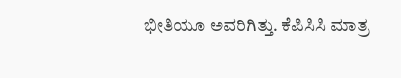ಭೀತಿಯೂ ಅವರಿಗಿತ್ತು. ಕೆಪಿಸಿಸಿ ಮಾತ್ರ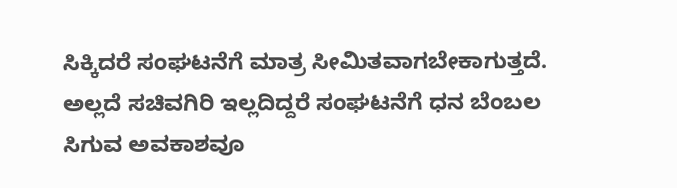ಸಿಕ್ಕಿದರೆ ಸಂಘಟನೆಗೆ ಮಾತ್ರ ಸೀಮಿತವಾಗಬೇಕಾಗುತ್ತದೆ. ಅಲ್ಲದೆ ಸಚಿವಗಿರಿ ಇಲ್ಲದಿದ್ದರೆ ಸಂಘಟನೆಗೆ ಧನ ಬೆಂಬಲ ಸಿಗುವ ಅವಕಾಶವೂ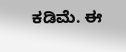ಕಡಿಮೆ. ಈ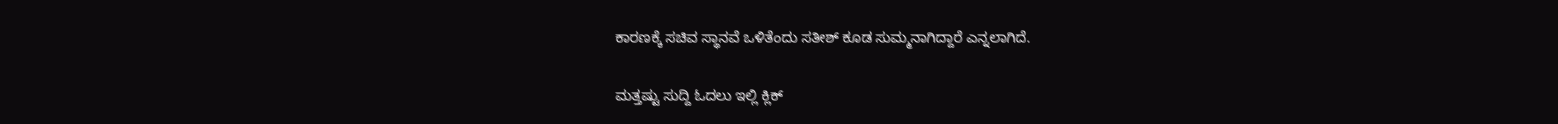ಕಾರಣಕ್ಕೆ ಸಚಿವ ಸ್ಥಾನವೆ ಒಳಿತೆಂದು ಸತೀಶ್ ಕೂಡ ಸುಮ್ಮನಾಗಿದ್ದಾರೆ ಎನ್ನಲಾಗಿದೆ.

ಮತ್ತಷ್ಟು ಸುದ್ದಿ ಓದಲು ಇಲ್ಲಿ ಕ್ಲಿಕ್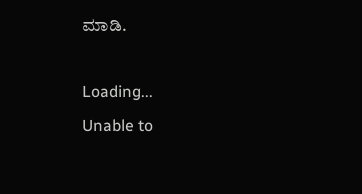ಮಾಡಿ.

Loading...
Unable to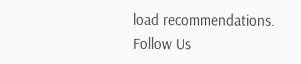load recommendations.
Follow Us